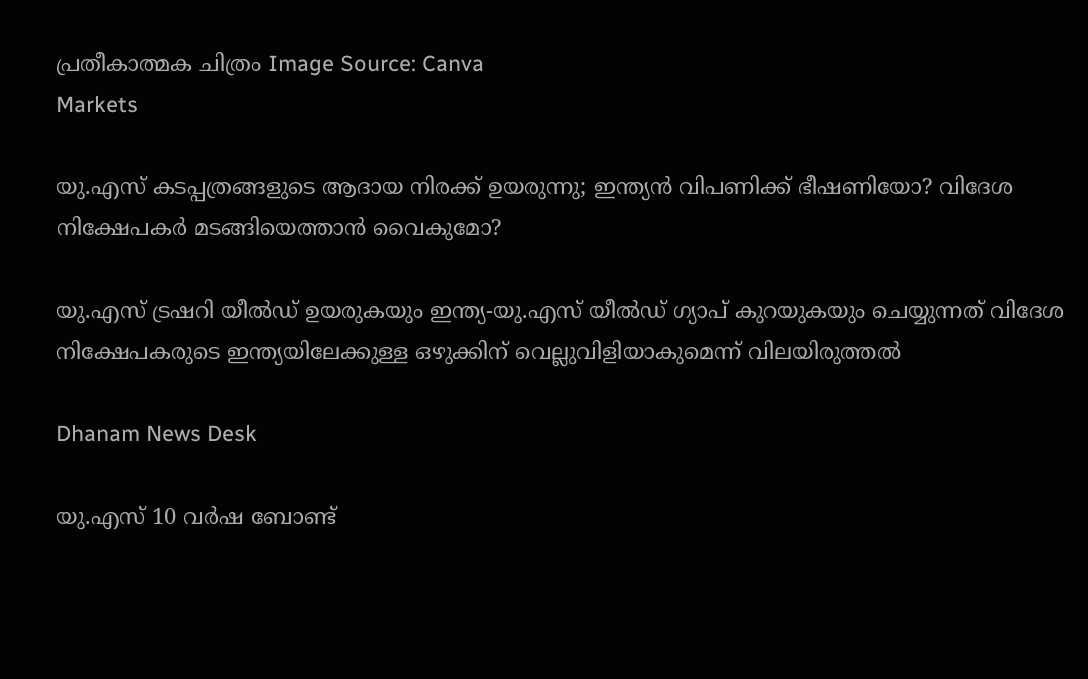പ്രതീകാത്മക ചിത്രം Image Source: Canva
Markets

യു.എസ് കടപ്പത്രങ്ങളുടെ ആദായ നിരക്ക് ഉയരുന്നു; ഇന്ത്യൻ വിപണിക്ക് ഭീഷണിയോ? വിദേശ നിക്ഷേപകർ മടങ്ങിയെത്താൻ വൈകുമോ?

യു.എസ് ട്രഷറി യീൽഡ് ഉയരുകയും ഇന്ത്യ-യു.എസ് യീൽഡ് ഗ്യാപ് കുറയുകയും ചെയ്യുന്നത് വിദേശ നിക്ഷേപകരുടെ ഇന്ത്യയിലേക്കുള്ള ഒഴുക്കിന് വെല്ലുവിളിയാകുമെന്ന് വിലയിരുത്തൽ

Dhanam News Desk

യു.എസ് 10 വർഷ ബോണ്ട്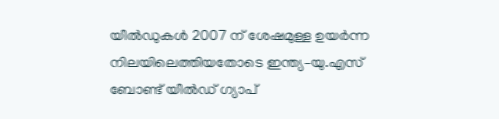യീൽഡുകൾ 2007 ന് ശേഷമുള്ള ഉയർന്ന നിലയിലെത്തിയതോടെ ഇന്ത്യ–യു.എസ് ബോണ്ട് യീൽഡ് ഗ്യാപ്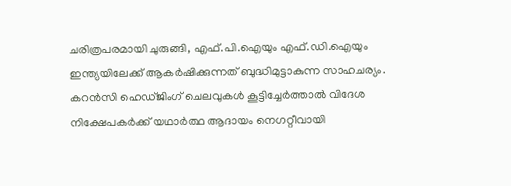ചരിത്രപരമായി ചുരുങ്ങി, എഫ്.പി.ഐയും എഫ്.ഡി.ഐയും ഇന്ത്യയിലേക്ക് ആകർഷിക്കുന്നത് ബുദ്ധിമുട്ടാകുന്ന സാഹചര്യം. കറൻസി ഹെഡ്ജിംഗ് ചെലവുകൾ കൂട്ടിച്ചേർത്താൽ വിദേശ നിക്ഷേപകർക്ക് യഥാർത്ഥ ആദായം നെഗറ്റീവായി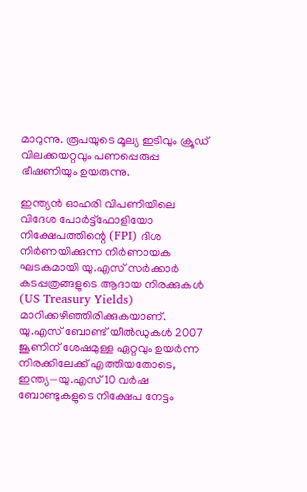മാറുന്നു. രൂപയുടെ മൂല്യ ഇടിവും ക്രൂഡ് വിലക്കയറ്റവും പണപ്പെരുപ്പ ഭീഷണിയും ഉയരുന്നു.

ഇന്ത്യൻ ഓഹരി വിപണിയിലെ വിദേശ പോർട്ട്ഫോളിയോ നിക്ഷേപത്തിന്റെ (FPI) ദിശ നിർണയിക്കുന്ന നിർണായക ഘടകമായി യു.എസ് സർക്കാർ കടപ്പത്രങ്ങളുടെ ആദായ നിരക്കുകൾ (US Treasury Yields) മാറിക്കഴിഞ്ഞിരിക്കുകയാണ്. യു.എസ് ബോണ്ട് യീൽഡുകൾ 2007 ജൂണിന് ശേഷമുള്ള ഏറ്റവും ഉയർന്ന നിരക്കിലേക്ക് എത്തിയതോടെ, ഇന്ത്യ—യു.എസ് 10 വർഷ ബോണ്ടുകളുടെ നിക്ഷേപ നേട്ടം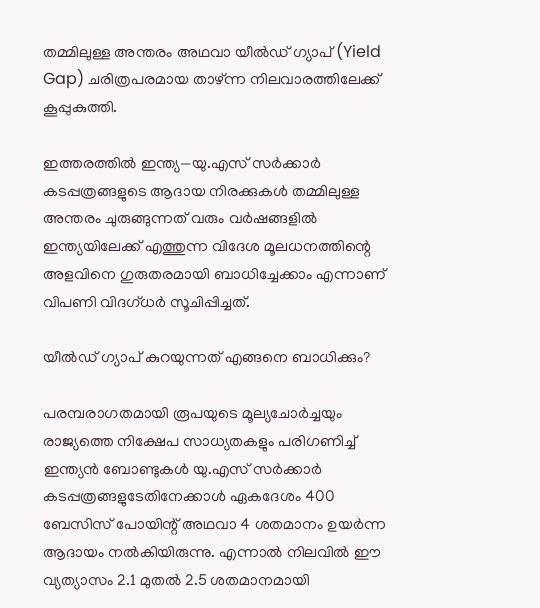തമ്മിലുള്ള അന്തരം അഥവാ യീൽഡ് ഗ്യാപ് (Yield Gap) ചരിത്രപരമായ താഴ്ന്ന നിലവാരത്തിലേക്ക് കൂപ്പുകുത്തി.

ഇത്തരത്തിൽ ഇന്ത്യ—യു.എസ് സർക്കാർ കടപ്പത്രങ്ങളുടെ ആദായ നിരക്കുകൾ തമ്മിലുള്ള അന്തരം ചുരുങ്ങുന്നത് വരും വർഷങ്ങളിൽ ഇന്ത്യയിലേക്ക് എത്തുന്ന വിദേശ മൂലധനത്തിന്റെ അളവിനെ ഗുരുതരമായി ബാധിച്ചേക്കാം എന്നാണ് വിപണി വിദഗ്ധർ സൂചിപ്പിച്ചത്.

യീൽഡ് ഗ്യാപ് കുറയുന്നത് എങ്ങനെ ബാധിക്കും?

പരമ്പരാഗതമായി രൂപയുടെ മൂല്യചോർച്ചയും രാജ്യത്തെ നിക്ഷേപ സാധ്യതകളും പരിഗണിച്ച് ഇന്ത്യൻ ബോണ്ടുകൾ യു.എസ് സർക്കാർ കടപ്പത്രങ്ങളുടേതിനേക്കാൾ ഏകദേശം 400 ബേസിസ് പോയിന്റ് അഥവാ 4 ശതമാനം ഉയർന്ന ആദായം നൽകിയിരുന്നു. എന്നാൽ നിലവിൽ ഈ വ്യത്യാസം 2.1 മുതൽ 2.5 ശതമാനമായി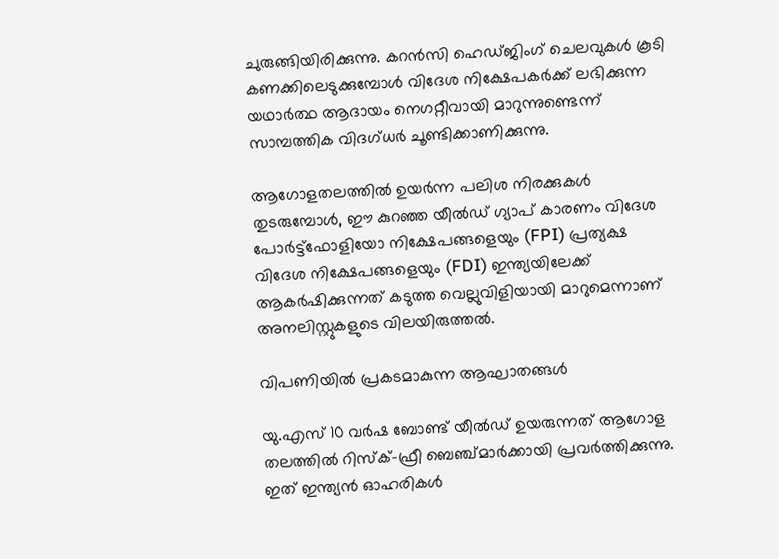ചുരുങ്ങിയിരിക്കുന്നു. കറൻസി ഹെഡ്ജിംഗ് ചെലവുകൾ കൂടി കണക്കിലെടുക്കുമ്പോൾ വിദേശ നിക്ഷേപകർക്ക് ലഭിക്കുന്ന യഥാർത്ഥ ആദായം നെഗറ്റീവായി മാറുന്നുണ്ടെന്ന് സാമ്പത്തിക വിദഗ്ധർ ചൂണ്ടിക്കാണിക്കുന്നു.

ആഗോളതലത്തിൽ ഉയർന്ന പലിശ നിരക്കുകൾ തുടരുമ്പോൾ, ഈ കുറഞ്ഞ യീൽഡ് ഗ്യാപ് കാരണം വിദേശ പോർട്ട്ഫോളിയോ നിക്ഷേപങ്ങളെയും (FPI) പ്രത്യക്ഷ വിദേശ നിക്ഷേപങ്ങളെയും (FDI) ഇന്ത്യയിലേക്ക് ആകർഷിക്കുന്നത് കടുത്ത വെല്ലുവിളിയായി മാറുമെന്നാണ് അനലിസ്റ്റുകളുടെ വിലയിരുത്തൽ.

വിപണിയിൽ പ്രകടമാകുന്ന ആഘാതങ്ങൾ

യു.എസ് 10 വർഷ ബോണ്ട് യീൽഡ് ഉയരുന്നത് ആഗോള തലത്തിൽ റിസ്ക്-ഫ്രീ ബെഞ്ച്മാർക്കായി പ്രവർത്തിക്കുന്നു. ഇത് ഇന്ത്യൻ ഓഹരികൾ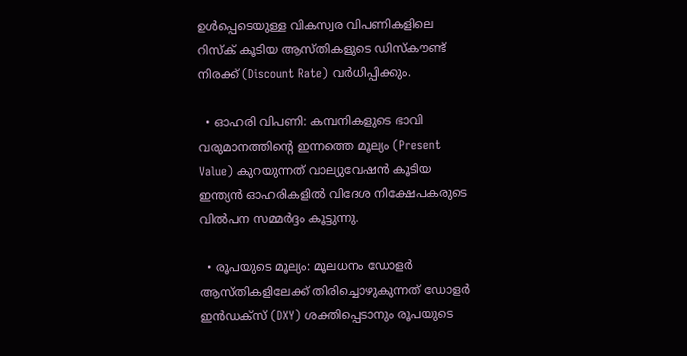ഉൾപ്പെടെയുള്ള വികസ്വര വിപണികളിലെ റിസ്ക് കൂടിയ ആസ്തികളുടെ ഡിസ്കൗണ്ട് നിരക്ക് (Discount Rate) വർധിപ്പിക്കും.

  • ഓഹരി വിപണി: കമ്പനികളുടെ ഭാവി വരുമാനത്തിന്റെ ഇന്നത്തെ മൂല്യം (Present Value) കുറയുന്നത് വാല്യുവേഷൻ കൂടിയ ഇന്ത്യൻ ഓഹരികളിൽ വിദേശ നിക്ഷേപകരുടെ വിൽപന സമ്മർദ്ദം കൂട്ടുന്നു.

  • രൂപയുടെ മൂല്യം: മൂലധനം ഡോളർ ആസ്തികളിലേക്ക് തിരിച്ചൊഴുകുന്നത് ഡോളർ ഇൻഡക്സ് (DXY) ശക്തിപ്പെടാനും രൂപയുടെ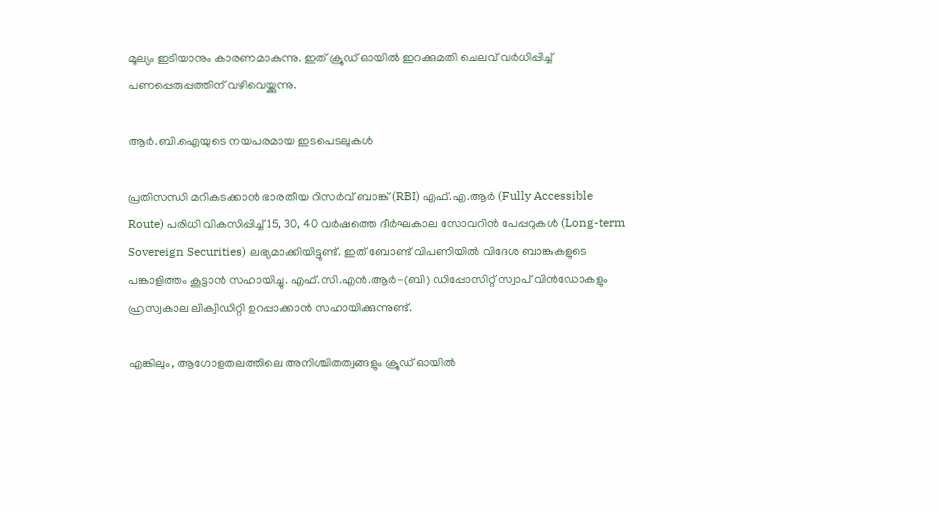മൂല്യം ഇടിയാനും കാരണമാകുന്നു. ഇത് ക്രൂഡ് ഓയിൽ ഇറക്കുമതി ചെലവ് വർധിപ്പിച്ച് പണപ്പെരുപ്പത്തിന് വഴിവെയ്ക്കുന്നു.

ആർ.ബി.ഐയുടെ നയപരമായ ഇടപെടലുകൾ

പ്രതിസന്ധി മറികടക്കാൻ ഭാരതീയ റിസർവ് ബാങ്ക് (RBI) എഫ്.എ.ആർ (Fully Accessible Route) പരിധി വികസിപ്പിച്ച് 15, 30, 40 വർഷത്തെ ദീർഘകാല സോവറിൻ പേപ്പറുകൾ (Long-term Sovereign Securities) ലഭ്യമാക്കിയിട്ടുണ്ട്. ഇത് ബോണ്ട് വിപണിയിൽ വിദേശ ബാങ്കുകളുടെ പങ്കാളിത്തം കൂട്ടാൻ സഹായിച്ചു. എഫ്.സി.എൻ.ആർ-(ബി) ഡിപ്പോസിറ്റ് സ്വാപ് വിൻഡോകളും ഹ്രസ്വകാല ലിക്വിഡിറ്റി ഉറപ്പാക്കാൻ സഹായിക്കുന്നുണ്ട്.

എങ്കിലും, ആഗോളതലത്തിലെ അനിശ്ചിതത്വങ്ങളും ക്രൂഡ് ഓയിൽ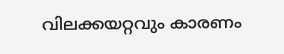വിലക്കയറ്റവും കാരണം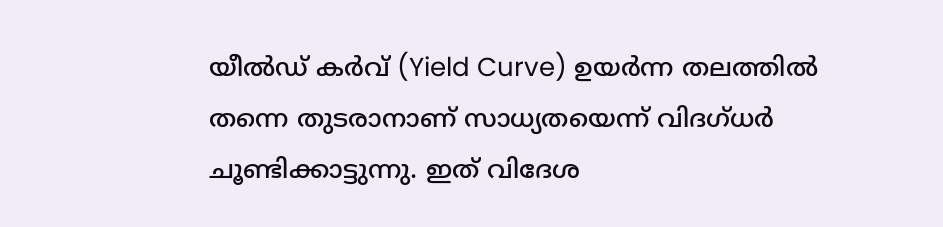യീൽഡ് കർവ് (Yield Curve) ഉയർന്ന തലത്തിൽ തന്നെ തുടരാനാണ് സാധ്യതയെന്ന് വിദഗ്ധർ ചൂണ്ടിക്കാട്ടുന്നു. ഇത് വിദേശ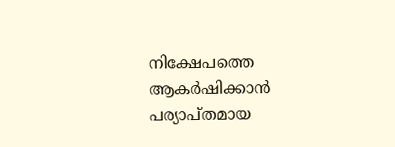നിക്ഷേപത്തെ ആകർഷിക്കാൻ പര്യാപ്തമായ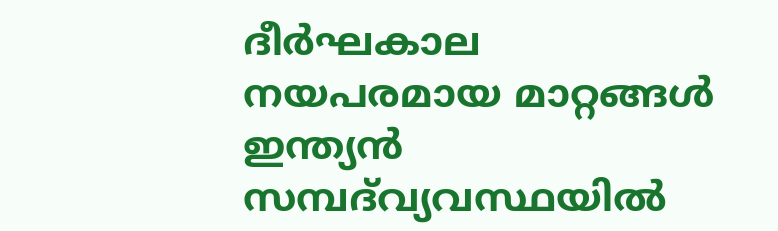ദീർഘകാല നയപരമായ മാറ്റങ്ങൾ ഇന്ത്യൻ സമ്പദ്‍വ്യവസ്ഥയിൽ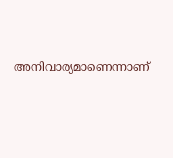അനിവാര്യമാണെന്നാണ്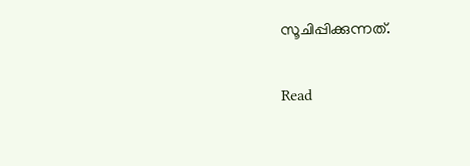സൂചിപ്പിക്കുന്നത്.

Read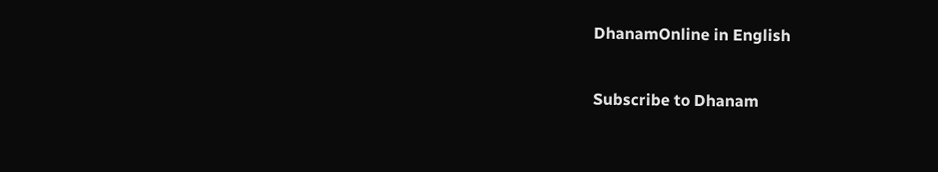DhanamOnline in English

Subscribe to Dhanam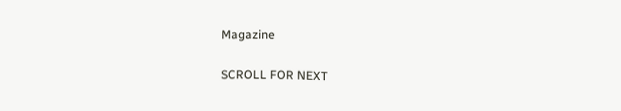Magazine

SCROLL FOR NEXT